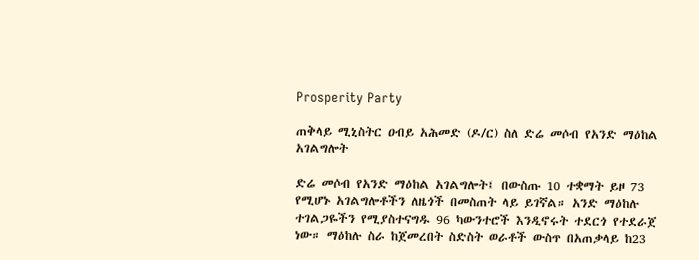Prosperity Party

ጠቅላይ ሚኒስትር ዐብይ አሕመድ (ዶ/ር) ስለ ድሬ መሶብ የአንድ ማዕከል አገልግሎት

ድሬ መሶብ የአንድ ማዕከል አገልግሎት፤ በውስጡ 10 ተቋማት ይዞ 73 የሚሆኑ አገልግሎቶችን ለዜጎች በመስጠት ላይ ይገኛል። አንድ ማዕከሉ ተገልጋዬችን የሚያስተናግዱ 96 ካውንተሮች እንዲኖሩት ተደርጎ የተደራጀ ነው። ማዕከሉ ስራ ከጀመረበት ስድስት ወራቶች ውስጥ በአጠቃላይ ከ23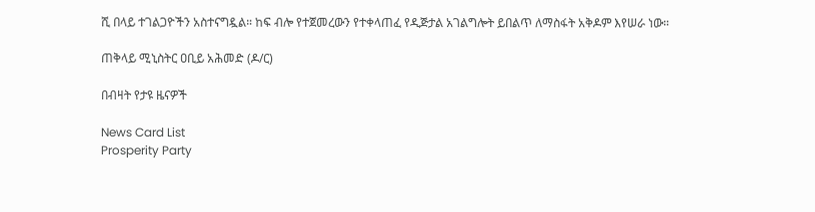ሺ በላይ ተገልጋዮችን አስተናግዷል። ከፍ ብሎ የተጀመረውን የተቀላጠፈ የዲጅታል አገልግሎት ይበልጥ ለማስፋት አቅዶም እየሠራ ነው።

ጠቅላይ ሚኒስትር ዐቢይ አሕመድ (ዶ/ር)

በብዛት የታዩ ዜናዎች

News Card List
Prosperity Party